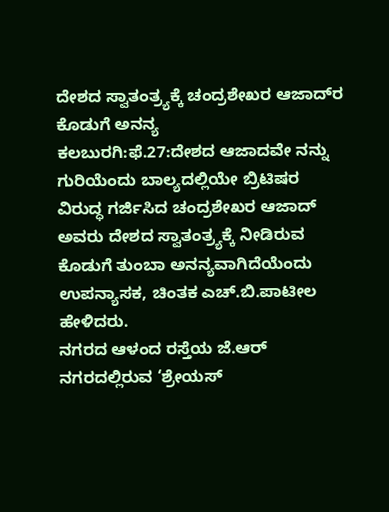ದೇಶದ ಸ್ವಾತಂತ್ರ್ಯಕ್ಕೆ ಚಂದ್ರಶೇಖರ ಆಜಾದ್‍ರ ಕೊಡುಗೆ ಅನನ್ಯ
ಕಲಬುರಗಿ:ಫೆ.27:ದೇಶದ ಆಜಾದವೇ ನನ್ನು ಗುರಿಯೆಂದು ಬಾಲ್ಯದಲ್ಲಿಯೇ ಬ್ರಿಟಿಷರ ವಿರುದ್ಧ ಗರ್ಜಿಸಿದ ಚಂದ್ರಶೇಖರ ಆಜಾದ್ ಅವರು ದೇಶದ ಸ್ವಾತಂತ್ರ್ಯಕ್ಕೆ ನೀಡಿರುವ ಕೊಡುಗೆ ತುಂಬಾ ಅನನ್ಯವಾಗಿದೆಯೆಂದು ಉಪನ್ಯಾಸಕ, ಚಿಂತಕ ಎಚ್.ಬಿ.ಪಾಟೀಲ ಹೇಳಿದರು.
ನಗರದ ಆಳಂದ ರಸ್ತೆಯ ಜೆ.ಆರ್ ನಗರದಲ್ಲಿರುವ ‘ಶ್ರೇಯಸ್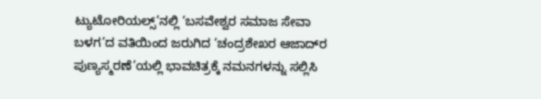ಟ್ಯುಟೋರಿಯಲ್ಸ್’ನಲ್ಲಿ ‘ಬಸವೇಶ್ವರ ಸಮಾಜ ಸೇವಾ ಬಳಗ’ದ ವತಿಯಿಂದ ಜರುಗಿದ ‘ಚಂದ್ರಶೇಖರ ಆಜಾದ್‍ರ ಪುಣ್ಯಸ್ಮರಣೆ’ಯಲ್ಲಿ ಭಾವಚಿತ್ರಕ್ಕೆ ನಮನಗಳನ್ನು ಸಲ್ಲಿಸಿ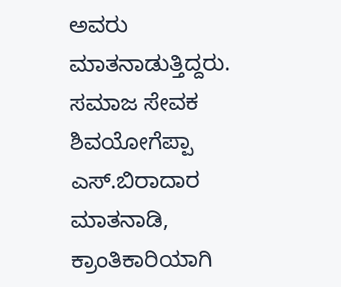ಅವರು ಮಾತನಾಡುತ್ತಿದ್ದರು.
ಸಮಾಜ ಸೇವಕ ಶಿವಯೋಗೆಪ್ಪಾ ಎಸ್.ಬಿರಾದಾರ ಮಾತನಾಡಿ, ಕ್ರಾಂತಿಕಾರಿಯಾಗಿ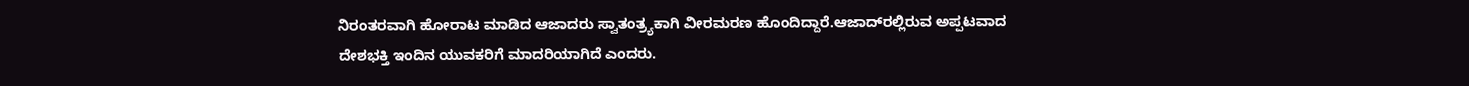ನಿರಂತರವಾಗಿ ಹೋರಾಟ ಮಾಡಿದ ಆಜಾದರು ಸ್ವಾತಂತ್ರ್ಯಕಾಗಿ ವೀರಮರಣ ಹೊಂದಿದ್ದಾರೆ.ಆಜಾದ್‍ರಲ್ಲಿರುವ ಅಪ್ಪಟವಾದ ದೇಶಭಕ್ತಿ ಇಂದಿನ ಯುವಕರಿಗೆ ಮಾದರಿಯಾಗಿದೆ ಎಂದರು.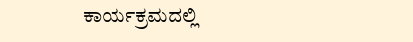ಕಾರ್ಯಕ್ರಮದಲ್ಲಿ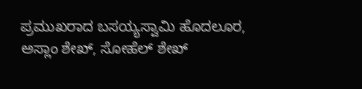ಪ್ರಮುಖರಾದ ಬಸಯ್ಯಸ್ವಾಮಿ ಹೊದಲೂರ, ಅಸ್ಲಾಂ ಶೇಖ್, ಸೋಹೆಲ್ ಶೇಖ್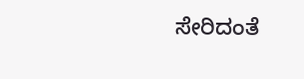ಸೇರಿದಂತೆ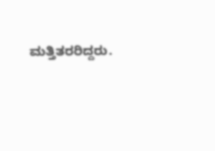ಮತ್ತಿತರರಿದ್ದರು.